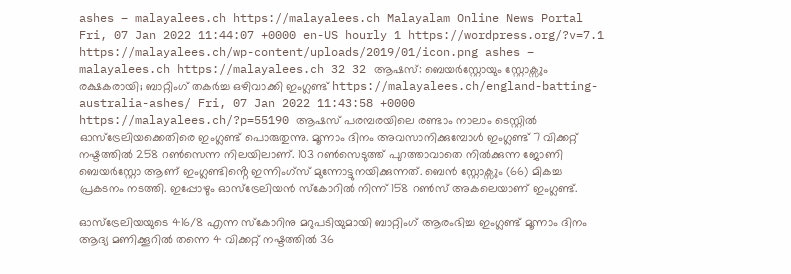ashes – malayalees.ch https://malayalees.ch Malayalam Online News Portal Fri, 07 Jan 2022 11:44:07 +0000 en-US hourly 1 https://wordpress.org/?v=7.1 https://malayalees.ch/wp-content/uploads/2019/01/icon.png ashes – malayalees.ch https://malayalees.ch 32 32 ആഷസ്: ബെയർസ്റ്റോയും സ്റ്റോക്സും രക്ഷകരായി; ബാറ്റിംഗ് തകർച്ച ഒഴിവാക്കി ഇംഗ്ലണ്ട് https://malayalees.ch/england-batting-australia-ashes/ Fri, 07 Jan 2022 11:43:58 +0000 https://malayalees.ch/?p=55190 ആഷസ് പരമ്പരയിലെ രണ്ടാം നാലാം ടെസ്റ്റിൽ ഓസ്ട്രേലിയക്കെതിരെ ഇംഗ്ലണ്ട് പൊരുതുന്നു. മൂന്നാം ദിനം അവസാനിക്കുമ്പോൾ ഇംഗ്ലണ്ട് 7 വിക്കറ്റ് നഷ്ടത്തിൽ 258 റൺസെന്ന നിലയിലാണ്. 103 റൺസെടുത്ത് പുറത്താവാതെ നിൽക്കുന്ന ജോണി ബെയർസ്റ്റോ ആണ് ഇംഗ്ലണ്ടിൻ്റെ ഇന്നിംഗ്സ് മുന്നോട്ടുനയിക്കുന്നത്. ബെൻ സ്റ്റോക്സും (66) മികച്ച പ്രകടനം നടത്തി. ഇപ്പോഴും ഓസ്ട്രേലിയൻ സ്കോറിൽ നിന്ന് 158 റൺസ് അകലെയാണ് ഇംഗ്ലണ്ട്.

ഓസ്ട്രേലിയയുടെ 416/8 എന്ന സ്കോറിനു മറുപടിയുമായി ബാറ്റിംഗ് ആരംഭിച്ച ഇംഗ്ലണ്ട് മൂന്നാം ദിനം ആദ്യ മണിക്കൂറിൽ തന്നെ 4 വിക്കറ്റ് നഷ്ടത്തിൽ 36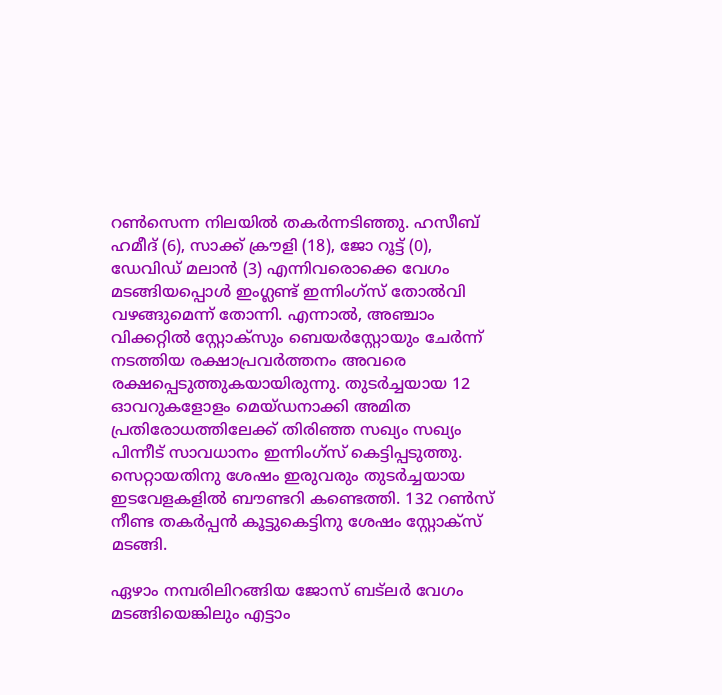റൺസെന്ന നിലയിൽ തകർന്നടിഞ്ഞു. ഹസീബ് ഹമീദ് (6), സാക്ക് ക്രൗളി (18), ജോ റൂട്ട് (0), ഡേവിഡ് മലാൻ (3) എന്നിവരൊക്കെ വേഗം മടങ്ങിയപ്പൊൾ ഇംഗ്ലണ്ട് ഇന്നിംഗ്സ് തോൽവി വഴങ്ങുമെന്ന് തോന്നി. എന്നാൽ, അഞ്ചാം വിക്കറ്റിൽ സ്റ്റോക്സും ബെയർസ്റ്റോയും ചേർന്ന് നടത്തിയ രക്ഷാപ്രവർത്തനം അവരെ രക്ഷപ്പെടുത്തുകയായിരുന്നു. തുടർച്ചയായ 12 ഓവറുകളോളം മെയ്ഡനാക്കി അമിത പ്രതിരോധത്തിലേക്ക് തിരിഞ്ഞ സഖ്യം സഖ്യം പിന്നീട് സാവധാനം ഇന്നിംഗ്സ് കെട്ടിപ്പടുത്തു. സെറ്റായതിനു ശേഷം ഇരുവരും തുടർച്ചയായ ഇടവേളകളിൽ ബൗണ്ടറി കണ്ടെത്തി. 132 റൺസ് നീണ്ട തകർപ്പൻ കൂട്ടുകെട്ടിനു ശേഷം സ്റ്റോക്സ് മടങ്ങി.

ഏഴാം നമ്പരിലിറങ്ങിയ ജോസ് ബട്‌ലർ വേഗം മടങ്ങിയെങ്കിലും എട്ടാം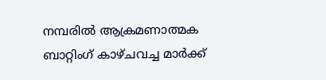നമ്പരിൽ ആക്രമണാത്മക ബാറ്റിംഗ് കാഴ്ചവച്ച മാർക്ക്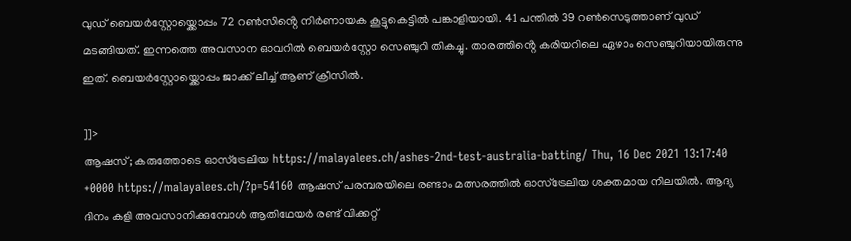വുഡ് ബെയർസ്റ്റോയ്ക്കൊപ്പം 72 റൺസിൻ്റെ നിർണായക കൂട്ടുകെട്ടിൽ പങ്കാളിയായി. 41 പന്തിൽ 39 റൺസെടുത്താണ് വുഡ് മടങ്ങിയത്. ഇന്നത്തെ അവസാന ഓവറിൽ ബെയർസ്റ്റോ സെഞ്ചുറി തികച്ചു. താരത്തിൻ്റെ കരിയറിലെ ഏഴാം സെഞ്ചുറിയായിരുന്നു ഇത്. ബെയർസ്റ്റോയ്ക്കൊപ്പം ജാക്ക് ലീച്ച് ആണ് ക്രീസിൽ.

]]>
ആഷസ്; കരുത്തോടെ ഓസ്ട്രേലിയ https://malayalees.ch/ashes-2nd-test-australia-batting/ Thu, 16 Dec 2021 13:17:40 +0000 https://malayalees.ch/?p=54160 ആഷസ് പരമ്പരയിലെ രണ്ടാം മത്സരത്തിൽ ഓസ്ട്രേലിയ ശക്തമായ നിലയിൽ. ആദ്യ ദിനം കളി അവസാനിക്കുമ്പോൾ ആതിഥേയർ രണ്ട് വിക്കറ്റ്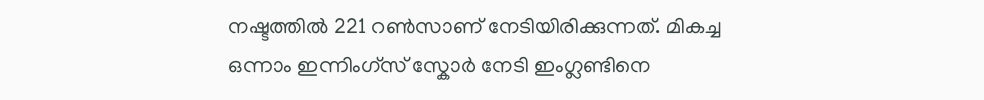നഷ്ടത്തിൽ 221 റൺസാണ് നേടിയിരിക്കുന്നത്. മികച്ച ഒന്നാം ഇന്നിംഗ്സ് സ്കോർ നേടി ഇംഗ്ലണ്ടിനെ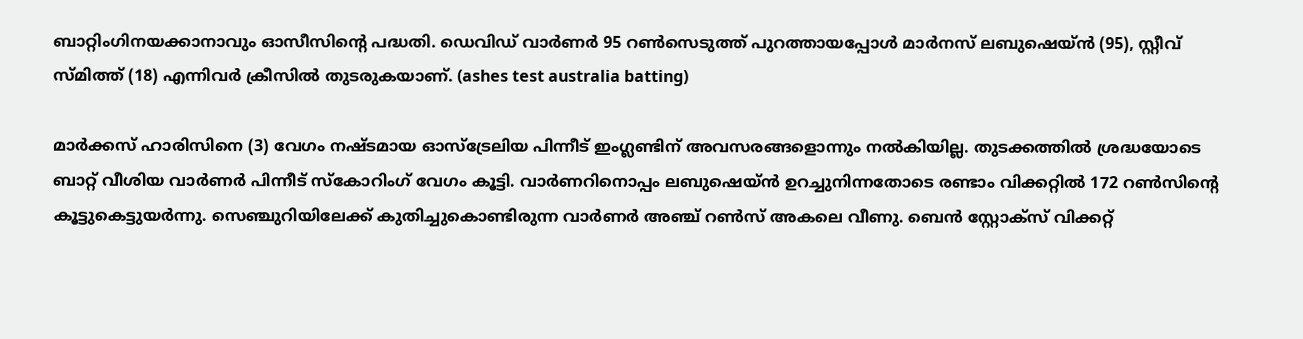ബാറ്റിംഗിനയക്കാനാവും ഓസീസിൻ്റെ പദ്ധതി. ഡെവിഡ് വാർണർ 95 റൺസെടുത്ത് പുറത്തായപ്പോൾ മാർനസ് ലബുഷെയ്ൻ (95), സ്റ്റീവ് സ്മിത്ത് (18) എന്നിവർ ക്രീസിൽ തുടരുകയാണ്. (ashes test australia batting)

മാർക്കസ് ഹാരിസിനെ (3) വേഗം നഷ്ടമായ ഓസ്ട്രേലിയ പിന്നീട് ഇംഗ്ലണ്ടിന് അവസരങ്ങളൊന്നും നൽകിയില്ല. തുടക്കത്തിൽ ശ്രദ്ധയോടെ ബാറ്റ് വീശിയ വാർണർ പിന്നീട് സ്കോറിംഗ് വേഗം കൂട്ടി. വാർണറിനൊപ്പം ലബുഷെയ്ൻ ഉറച്ചുനിന്നതോടെ രണ്ടാം വിക്കറ്റിൽ 172 റൺസിൻ്റെ കൂട്ടുകെട്ടുയർന്നു. സെഞ്ചുറിയിലേക്ക് കുതിച്ചുകൊണ്ടിരുന്ന വാർണർ അഞ്ച് റൺസ് അകലെ വീണു. ബെൻ സ്റ്റോക്സ് വിക്കറ്റ്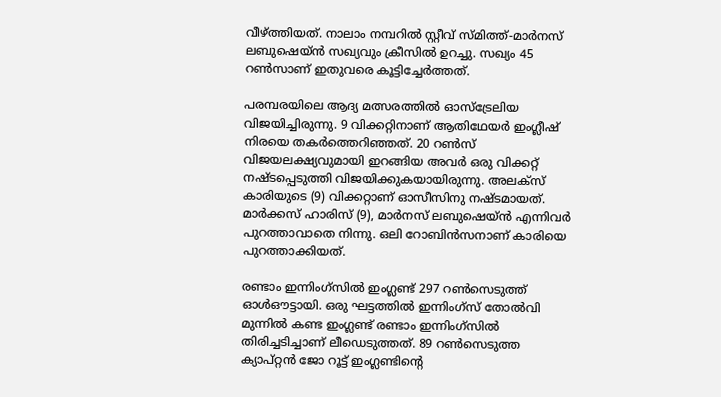വീഴ്ത്തിയത്. നാലാം നമ്പറിൽ സ്റ്റീവ് സ്മിത്ത്-മാർനസ് ലബുഷെയ്ൻ സഖ്യവും ക്രീസിൽ ഉറച്ചു. സഖ്യം 45 റൺസാണ് ഇതുവരെ കൂട്ടിച്ചേർത്തത്.

പരമ്പരയിലെ ആദ്യ മത്സരത്തിൽ ഓസ്ട്രേലിയ വിജയിച്ചിരുന്നു. 9 വിക്കറ്റിനാണ് ആതിഥേയർ ഇംഗ്ലീഷ് നിരയെ തകർത്തെറിഞ്ഞത്. 20 റൺസ് വിജയലക്ഷ്യവുമായി ഇറങ്ങിയ അവർ ഒരു വിക്കറ്റ് നഷ്ടപ്പെടുത്തി വിജയിക്കുകയായിരുന്നു. അലക്സ് കാരിയുടെ (9) വിക്കറ്റാണ് ഓസീസിനു നഷ്ടമായത്. മാർക്കസ് ഹാരിസ് (9), മാർനസ് ലബുഷെയ്ൻ എന്നിവർ പുറത്താവാതെ നിന്നു. ഒലി റോബിൻസനാണ് കാരിയെ പുറത്താക്കിയത്.

രണ്ടാം ഇന്നിംഗ്സിൽ ഇംഗ്ലണ്ട് 297 റൺസെടുത്ത് ഓൾഔട്ടായി. ഒരു ഘട്ടത്തിൽ ഇന്നിംഗ്സ് തോൽവി മുന്നിൽ കണ്ട ഇംഗ്ലണ്ട് രണ്ടാം ഇന്നിംഗ്സിൽ തിരിച്ചടിച്ചാണ് ലീഡെടുത്തത്. 89 റൺസെടുത്ത ക്യാപ്റ്റൻ ജോ റൂട്ട് ഇംഗ്ലണ്ടിൻ്റെ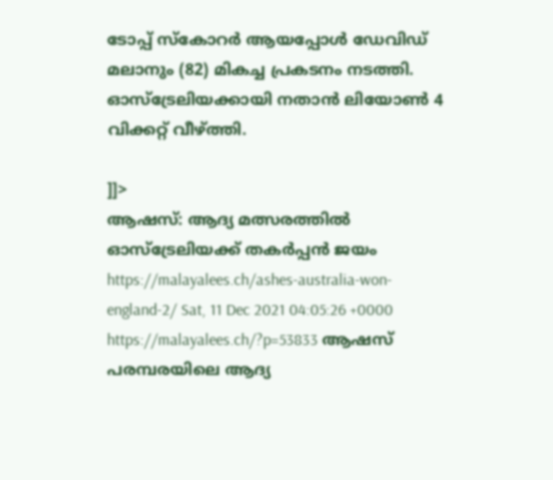ടോപ്പ് സ്കോറർ ആയപ്പോൾ ഡേവിഡ് മലാനും (82) മികച്ച പ്രകടനം നടത്തി. ഓസ്ട്രേലിയക്കായി നതാൻ ലിയോൺ 4 വിക്കറ്റ് വീഴ്ത്തി.

]]>
ആഷസ്: ആദ്യ മത്സരത്തിൽ ഓസ്ട്രേലിയക്ക് തകർപ്പൻ ജയം https://malayalees.ch/ashes-australia-won-england-2/ Sat, 11 Dec 2021 04:05:26 +0000 https://malayalees.ch/?p=53833 ആഷസ് പരമ്പരയിലെ ആദ്യ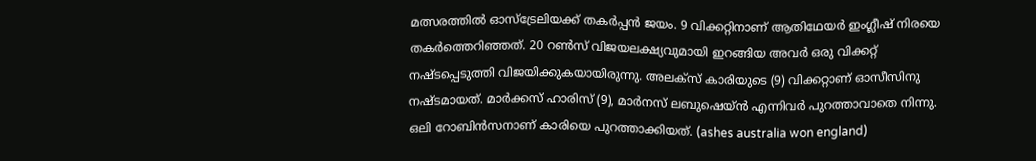മത്സരത്തിൽ ഓസ്ട്രേലിയക്ക് തകർപ്പൻ ജയം. 9 വിക്കറ്റിനാണ് ആതിഥേയർ ഇംഗ്ലീഷ് നിരയെ തകർത്തെറിഞ്ഞത്. 20 റൺസ് വിജയലക്ഷ്യവുമായി ഇറങ്ങിയ അവർ ഒരു വിക്കറ്റ് നഷ്ടപ്പെടുത്തി വിജയിക്കുകയായിരുന്നു. അലക്സ് കാരിയുടെ (9) വിക്കറ്റാണ് ഓസീസിനു നഷ്ടമായത്. മാർക്കസ് ഹാരിസ് (9), മാർനസ് ലബുഷെയ്ൻ എന്നിവർ പുറത്താവാതെ നിന്നു. ഒലി റോബിൻസനാണ് കാരിയെ പുറത്താക്കിയത്. (ashes australia won england)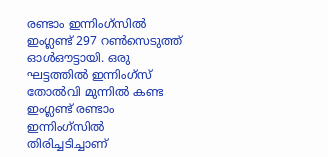രണ്ടാം ഇന്നിംഗ്സിൽ ഇംഗ്ലണ്ട് 297 റൺസെടുത്ത് ഓൾഔട്ടായി. ഒരു ഘട്ടത്തിൽ ഇന്നിംഗ്സ് തോൽവി മുന്നിൽ കണ്ട ഇംഗ്ലണ്ട് രണ്ടാം ഇന്നിംഗ്സിൽ തിരിച്ചടിച്ചാണ്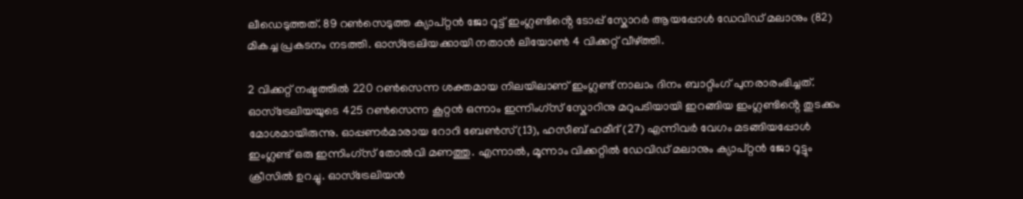ലീഡെടുത്തത്. 89 റൺസെടുത്ത ക്യാപ്റ്റൻ ജോ റൂട്ട് ഇംഗ്ലണ്ടിൻ്റെ ടോപ്പ് സ്കോറർ ആയപ്പോൾ ഡേവിഡ് മലാനും (82) മികച്ച പ്രകടനം നടത്തി. ഓസ്ട്രേലിയക്കായി നതാൻ ലിയോൺ 4 വിക്കറ്റ് വീഴ്ത്തി.

2 വിക്കറ്റ് നഷ്ടത്തിൽ 220 റൺസെന്ന ശക്തമായ നിലയിലാണ് ഇംഗ്ലണ്ട് നാലാം ദിനം ബാറ്റിംഗ് പുനരാരംഭിച്ചത്. ഓസ്ട്രേലിയയുടെ 425 റൺസെന്ന കൂറ്റൻ ഒന്നാം ഇന്നിംഗ്സ് സ്കോറിനു മറുപടിയായി ഇറങ്ങിയ ഇംഗ്ലണ്ടിൻ്റെ തുടക്കം മോശമായിരുന്നു. ഓപ്പണർമാരായ റോറി ബേൺസ് (13), ഹസീബ് ഹമീദ് (27) എന്നിവർ വേഗം മടങ്ങിയപ്പോൾ ഇംഗ്ലണ്ട് ഒരു ഇന്നിംഗ്സ് തോൽവി മണത്തു. എന്നാൽ, മൂന്നാം വിക്കറ്റിൽ ഡേവിഡ് മലാനും ക്യാപ്റ്റൻ ജോ റൂട്ടും ക്രീസിൽ ഉറച്ചു. ഓസ്ട്രേലിയൻ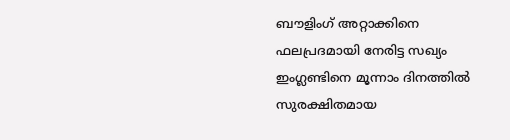ബൗളിംഗ് അറ്റാക്കിനെ ഫലപ്രദമായി നേരിട്ട സഖ്യം ഇംഗ്ലണ്ടിനെ മൂന്നാം ദിനത്തിൽ സുരക്ഷിതമായ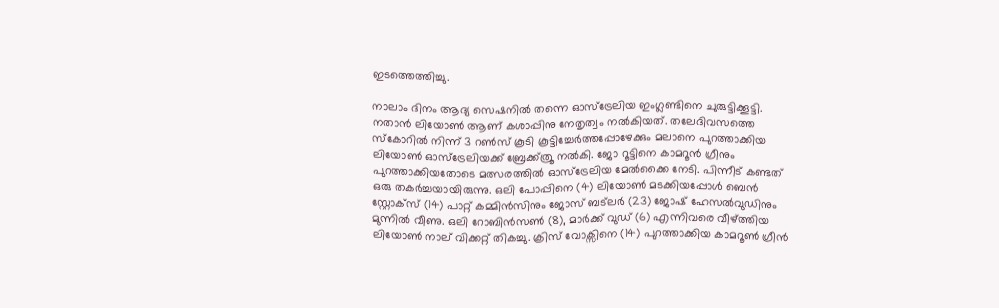ഇടത്തെത്തിച്ചു.

നാലാം ദിനം ആദ്യ സെഷനിൽ തന്നെ ഓസ്ട്രേലിയ ഇംഗ്ലണ്ടിനെ ചുരുട്ടിക്കൂട്ടി. നതാൻ ലിയോൺ ആണ് കശാപ്പിനു നേതൃത്വം നൽകിയത്. തലേദിവസത്തെ സ്കോറിൽ നിന്ന് 3 റൺസ് കൂടി കൂട്ടിച്ചേർത്തപ്പോഴേക്കും മലാനെ പുറത്താക്കിയ ലിയോൺ ഓസ്ട്രേലിയക്ക് ബ്രേക്ക്‌ത്രൂ നൽകി. ജോ റൂട്ടിനെ കാമറൂൻ ഗ്രീനും പുറത്താക്കിയതോടെ മത്സരത്തിൽ ഓസ്ട്രേലിയ മേൽക്കൈ നേടി. പിന്നീട് കണ്ടത് ഒരു തകർച്ചയായിരുന്നു. ഒലി പോപ്പിനെ (4) ലിയോൺ മടക്കിയപ്പോൾ ബെൻ സ്റ്റോക്സ് (14) പാറ്റ് കമ്മിൻസിനും ജോസ് ബട്‌ലർ (23) ജോഷ് ഹേസൽവുഡിനും മുന്നിൽ വീണു. ഒലി റോബിൻസൺ (8), മാർക്ക് വുഡ് (6) എന്നിവരെ വീഴ്ത്തിയ ലിയോൺ നാല് വിക്കറ്റ് തികച്ചു. ക്രിസ് വോക്സിനെ (14) പുറത്താക്കിയ കാമറൂൺ ഗ്രീൻ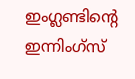ഇംഗ്ലണ്ടിൻ്റെ ഇന്നിംഗ്സ്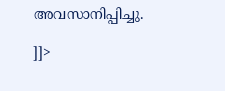അവസാനിപ്പിച്ചു.

]]>